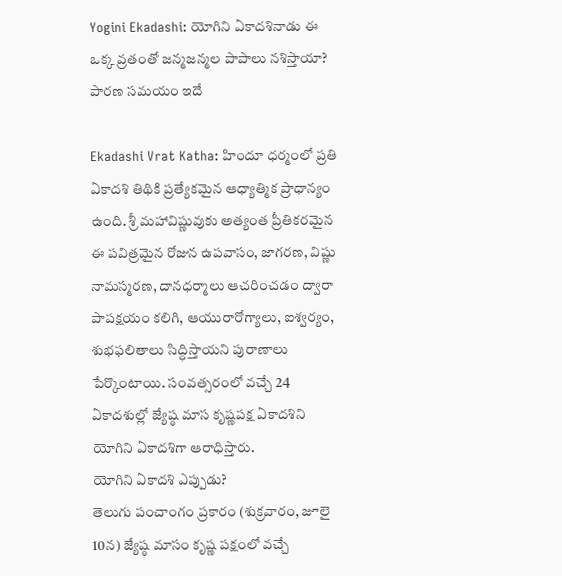Yogini Ekadashi: యోగిని ఏకాదశినాడు ఈ ఒక్క వ్రతంతో జన్మజన్మల పాపాలు నశిస్తాయా? పారణ సమయం ఇదే

Ekadashi Vrat Katha: హిందూ ధర్మంలో ప్రతి ఏకాదశి తిథికి ప్రత్యేకమైన ఆధ్యాత్మిక ప్రాధాన్యం ఉంది. శ్రీ మహావిష్ణువుకు అత్యంత ప్రీతికరమైన ఈ పవిత్రమైన రోజున ఉపవాసం, జాగరణ, విష్ణు నామస్మరణ, దానధర్మాలు ఆచరించడం ద్వారా పాపక్షయం కలిగి, ఆయురారోగ్యాలు, ఐశ్వర్యం, శుభఫలితాలు సిద్ధిస్తాయని పురాణాలు పేర్కొంటాయి. సంవత్సరంలో వచ్చే 24 ఏకాదశుల్లో జ్యేష్ఠ మాస కృష్ణపక్ష ఏకాదశిని యోగిని ఏకాదశిగా ఆరాధిస్తారు.
యోగిని ఏకాదశి ఎప్పుడు?
తెలుగు పంచాంగం ప్రకారం (శుక్రవారం, జూలై 10న) జ్యేష్ఠ మాసం కృష్ణ పక్షంలో వచ్చే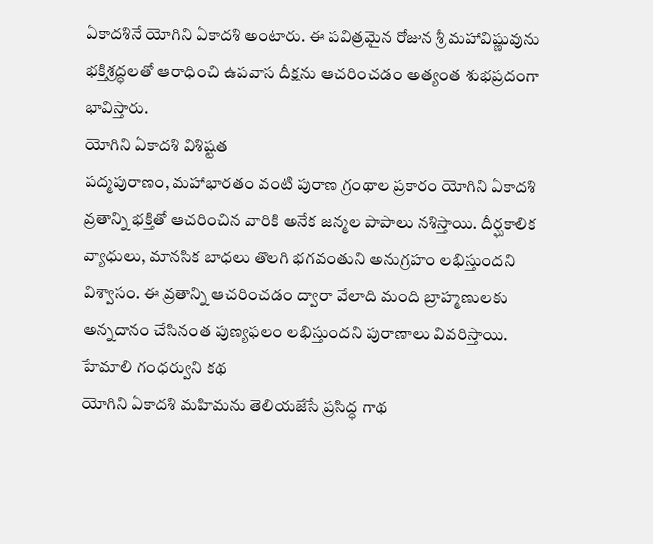ఏకాదశినే యోగిని ఏకాదశి అంటారు. ఈ పవిత్రమైన రోజున శ్రీ మహావిష్ణువును భక్తిశ్రద్ధలతో ఆరాధించి ఉపవాస దీక్షను ఆచరించడం అత్యంత శుభప్రదంగా భావిస్తారు.
యోగిని ఏకాదశి విశిష్టత
పద్మపురాణం, మహాభారతం వంటి పురాణ గ్రంథాల ప్రకారం యోగిని ఏకాదశి వ్రతాన్ని భక్తితో ఆచరించిన వారికి అనేక జన్మల పాపాలు నశిస్తాయి. దీర్ఘకాలిక వ్యాధులు, మానసిక బాధలు తొలగి భగవంతుని అనుగ్రహం లభిస్తుందని విశ్వాసం. ఈ వ్రతాన్ని ఆచరించడం ద్వారా వేలాది మంది బ్రాహ్మణులకు అన్నదానం చేసినంత పుణ్యఫలం లభిస్తుందని పురాణాలు వివరిస్తాయి.
హేమాలి గంధర్వుని కథ
యోగిని ఏకాదశి మహిమను తెలియజేసే ప్రసిద్ధ గాథ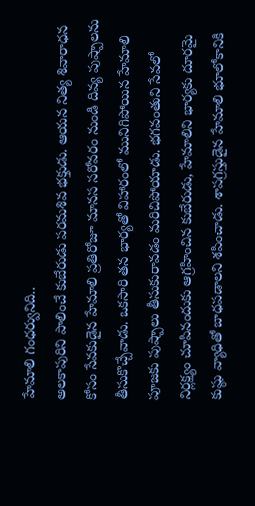హేమాలి గంధర్వునిది..
అలకాపురిని పాలించే కుబేరుడు పరమశివ భక్తుడు. ఆయన నిత్య శివారాధన కోసం సేవకుడైన హేమాలి ప్రతిరోజూ మానస సరోవరం నుండి దివ్య పుష్పాలను తీసుకొచ్చేవాడు. ఒకసారి తన భార్యతో విహారంలో మునిగిపోయిన హేమాలి పూజకు పుష్పాలు తీసుకురావడం మరిచిపోయాడు. భగవంతుని సేవలో నిర్లక్ష్యం చూపినందుకు ఆగ్రహించిన కుబేరుడు, హేమాలిని భార్యకు దూరమై కుష్ఠు వ్యాధితో బాధపడాలని శపించాడు. శాపగ్రస్తుడైన హేమాలి భూలోకానికి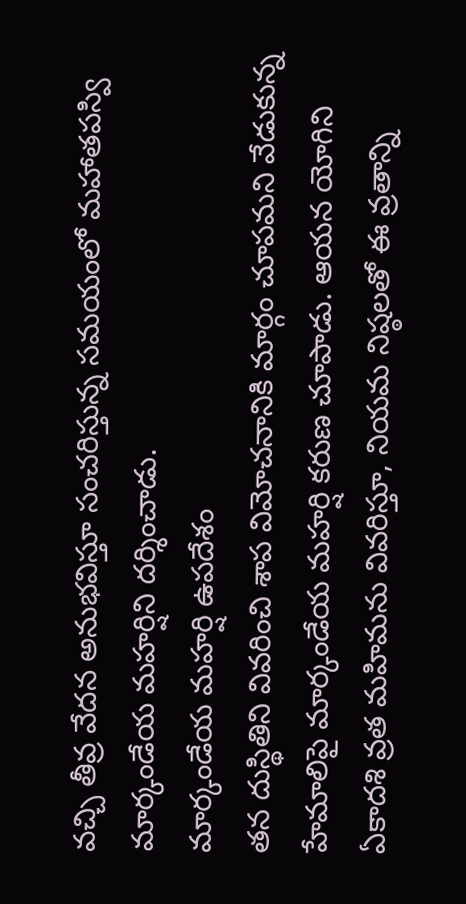వచ్చి తీవ్ర వేదన అనుభవిస్తూ సంచరిస్తున్న సమయంలో మహాతపస్వి మార్కండేయ మహర్షిని దర్శించాడు.
మార్కండేయ మహర్షి ఉపదేశం
తన దుస్థితిని వివరించి శాప విమోచనానికి మార్గం చూపమని వేడుకున్న హేమాలిపై మార్కండేయ మహర్షి కరుణ చూపాడు. ఆయన యోగిని ఏకాదశి వ్రత మహిమను వివరిస్తూ, నియమ నిష్ఠలతో ఈ వ్రతాన్ని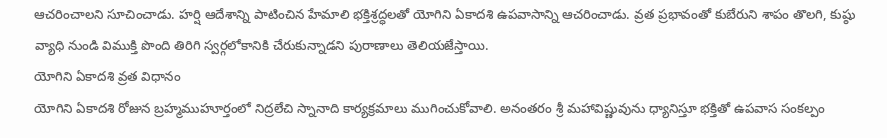ఆచరించాలని సూచించాడు. హర్షి ఆదేశాన్ని పాటించిన హేమాలి భక్తిశ్రద్ధలతో యోగిని ఏకాదశి ఉపవాసాన్ని ఆచరించాడు. వ్రత ప్రభావంతో కుబేరుని శాపం తొలగి, కుష్ఠు వ్యాధి నుండి విముక్తి పొంది తిరిగి స్వర్గలోకానికి చేరుకున్నాడని పురాణాలు తెలియజేస్తాయి.
యోగిని ఏకాదశి వ్రత విధానం
యోగిని ఏకాదశి రోజున బ్రహ్మముహూర్తంలో నిద్రలేచి స్నానాది కార్యక్రమాలు ముగించుకోవాలి. అనంతరం శ్రీ మహావిష్ణువును ధ్యానిస్తూ భక్తితో ఉపవాస సంకల్పం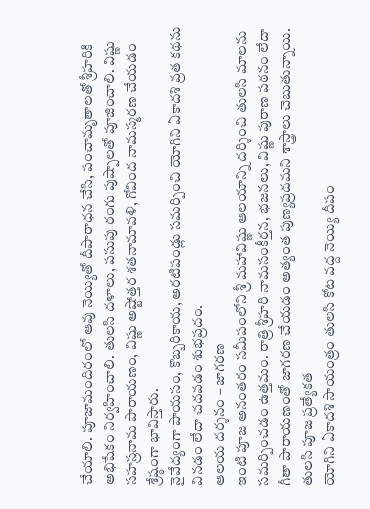చేయాలి. పూజామందిరంలో ఆవు నెయ్యితో దీపారాధన చేసి, పంచామృతాలతో శ్రీహరికి అభిషేకం నిర్వహించాలి. తులసి దళాలు, పసుపు రంగు పుష్పాలతో పూజించాలి. విష్ణు సహస్రనామ పారాయణం, విష్ణు అష్టోత్తర శతనామావళి, గోవింద నామస్మరణ చేయడం శ్రేష్ఠంగా భావిస్తారు.
నైవేద్యంగా పాయసం, కొబ్బరికాయ, అరటిపండ్లు సమర్పించి యోగిని ఏకాదశి వ్రత కథను వినడం లేదా చదవడం శుభప్రదం.
ఆలయ దర్శనం – జాగరణ
ఇంటి పూజ అనంతరం సమీపంలోని శ్రీ మహావిష్ణు ఆలయాన్ని దర్శించి తులసి మాలను సమర్పించడం ఉత్తమం. రాత్రి శ్రీహరి నామసంకీర్తన, భజనలు, విష్ణు పురాణ పఠనం లేదా గీతా పారాయణంతో జాగరణ చేయడం అత్యంత పుణ్యప్రదమని శాస్త్రాలు చెబుతున్నాయి.
తులసి పూజ ప్రత్యేకత
యోగిని ఏకాదశి సాయంత్రం తులసి కోట వద్ద నెయ్యి దీపం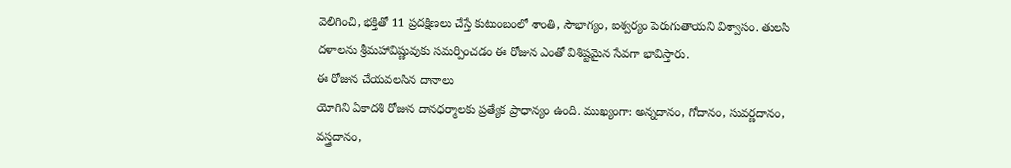వెలిగించి, భక్తితో 11 ప్రదక్షిణలు చేస్తే కుటుంబంలో శాంతి, సౌభాగ్యం, ఐశ్వర్యం పెరుగుతాయని విశ్వాసం. తులసి దళాలను శ్రీమహావిష్ణువుకు సమర్పించడం ఈ రోజున ఎంతో విశిష్టమైన సేవగా భావిస్తారు.
ఈ రోజున చేయవలసిన దానాలు
యోగిని ఏకాదశి రోజున దానధర్మాలకు ప్రత్యేక ప్రాధాన్యం ఉంది. ముఖ్యంగా: అన్నదానం, గోదానం, సువర్ణదానం, వస్త్రదానం,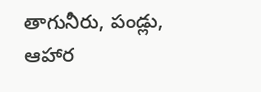తాగునీరు, పండ్లు, ఆహార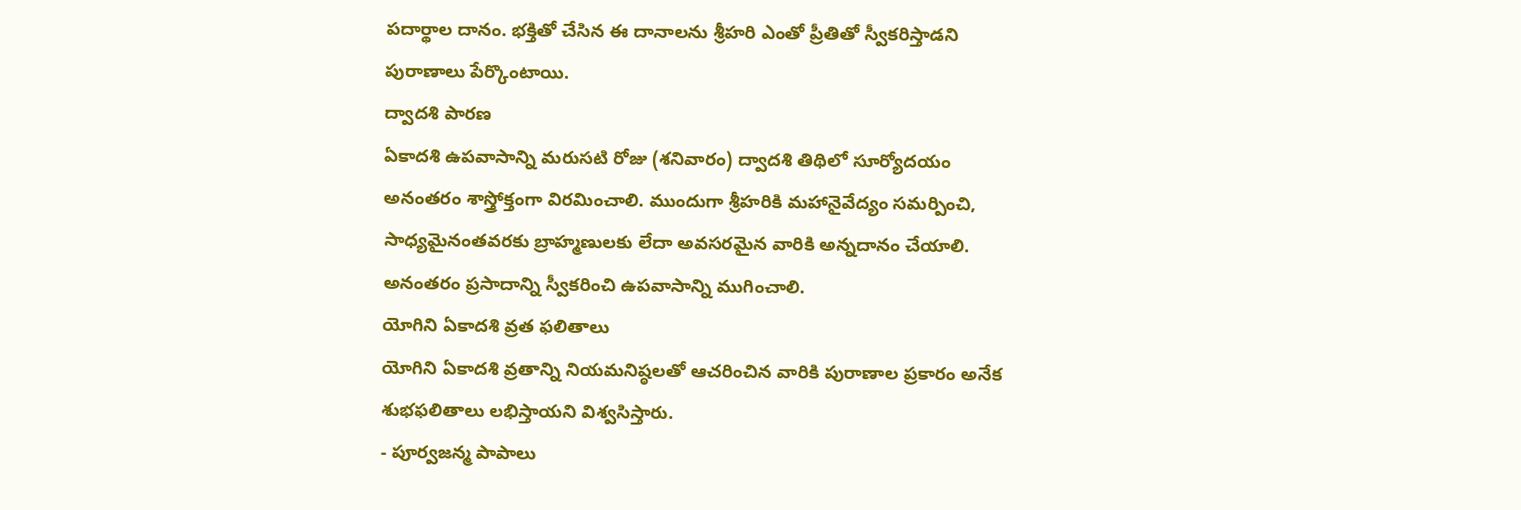పదార్థాల దానం. భక్తితో చేసిన ఈ దానాలను శ్రీహరి ఎంతో ప్రీతితో స్వీకరిస్తాడని పురాణాలు పేర్కొంటాయి.
ద్వాదశి పారణ
ఏకాదశి ఉపవాసాన్ని మరుసటి రోజు (శనివారం) ద్వాదశి తిథిలో సూర్యోదయం అనంతరం శాస్త్రోక్తంగా విరమించాలి. ముందుగా శ్రీహరికి మహానైవేద్యం సమర్పించి, సాధ్యమైనంతవరకు బ్రాహ్మణులకు లేదా అవసరమైన వారికి అన్నదానం చేయాలి. అనంతరం ప్రసాదాన్ని స్వీకరించి ఉపవాసాన్ని ముగించాలి.
యోగిని ఏకాదశి వ్రత ఫలితాలు
యోగిని ఏకాదశి వ్రతాన్ని నియమనిష్ఠలతో ఆచరించిన వారికి పురాణాల ప్రకారం అనేక శుభఫలితాలు లభిస్తాయని విశ్వసిస్తారు.
- పూర్వజన్మ పాపాలు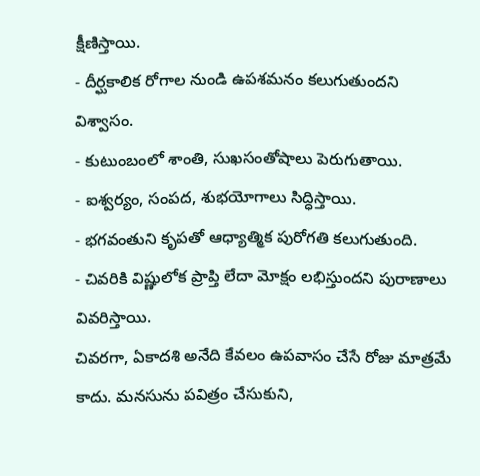క్షీణిస్తాయి.
- దీర్ఘకాలిక రోగాల నుండి ఉపశమనం కలుగుతుందని విశ్వాసం.
- కుటుంబంలో శాంతి, సుఖసంతోషాలు పెరుగుతాయి.
- ఐశ్వర్యం, సంపద, శుభయోగాలు సిద్ధిస్తాయి.
- భగవంతుని కృపతో ఆధ్యాత్మిక పురోగతి కలుగుతుంది.
- చివరికి విష్ణులోక ప్రాప్తి లేదా మోక్షం లభిస్తుందని పురాణాలు వివరిస్తాయి.
చివరగా, ఏకాదశి అనేది కేవలం ఉపవాసం చేసే రోజు మాత్రమే కాదు. మనసును పవిత్రం చేసుకుని,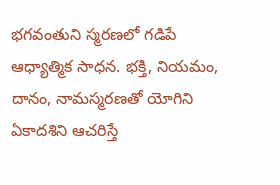భగవంతుని స్మరణలో గడిపే ఆధ్యాత్మిక సాధన. భక్తి, నియమం, దానం, నామస్మరణతో యోగిని ఏకాదశిని ఆచరిస్తే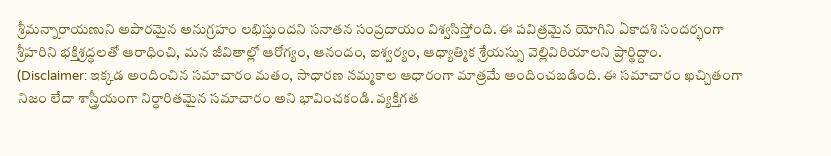శ్రీమన్నారాయణుని అపారమైన అనుగ్రహం లభిస్తుందని సనాతన సంప్రదాయం విశ్వసిస్తోంది. ఈ పవిత్రమైన యోగిని ఏకాదశి సందర్భంగా శ్రీహరిని భక్తిశ్రద్ధలతో ఆరాధించి, మన జీవితాల్లో ఆరోగ్యం, ఆనందం, ఐశ్వర్యం, ఆధ్యాత్మిక శ్రేయస్సు వెల్లివిరియాలని ప్రార్థిద్దాం.
(Disclaimer: ఇక్కడ అందించిన సమాచారం మతం, సాధారణ నమ్మకాల ఆధారంగా మాత్రమే అందించబడింది. ఈ సమాచారం ఖచ్చితంగా నిజం లేదా శాస్త్రీయంగా నిర్ధారితమైన సమాచారం అని భావించకండి. వ్యక్తిగత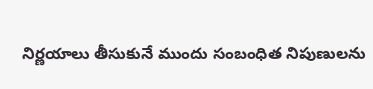నిర్ణయాలు తీసుకునే ముందు సంబంధిత నిపుణులను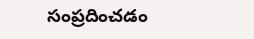సంప్రదించడం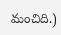మంచిది.)